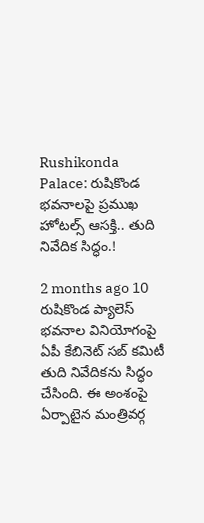Rushikonda Palace: రుషికొండ భవనాలపై ప్రముఖ హోటల్స్ ఆసక్తి.. తుది నివేదిక సిద్ధం.!

2 months ago 10
రుషికొండ ప్యాలెస్ భవనాల వినియోగంపై ఏపీ కేబినెట్ సబ్ కమిటీ తుది నివేదికను సిద్ధం చేసింది. ఈ అంశంపై ఏర్పాటైన మంత్రివర్గ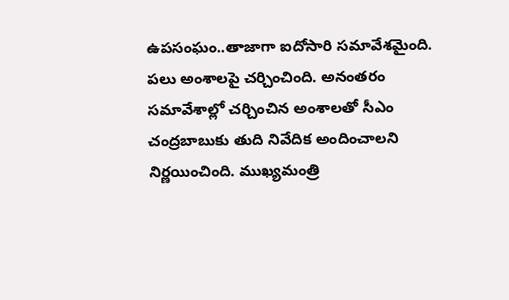ఉపసంఘం..తాజాగా ఐదోసారి సమావేశమైంది. పలు అంశాలపై చర్చించింది. అనంతరం సమావేశాల్లో చర్చించిన అంశాలతో సీఎం చంద్రబాబుకు తుది నివేదిక అందించాలని నిర్ణయించింది. ముఖ్యమంత్రి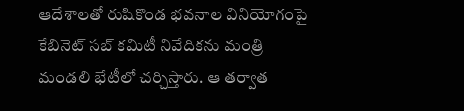ఆదేశాలతో రుషికొండ భవనాల వినియోగంపై కేబినెట్ సబ్ కమిటీ నివేదికను మంత్రి మండలి భేటీలో చర్చిస్తారు. ఆ తర్వాత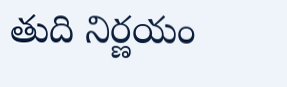తుది నిర్ణయం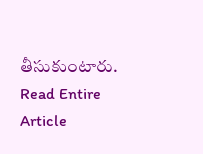తీసుకుంటారు.
Read Entire Article